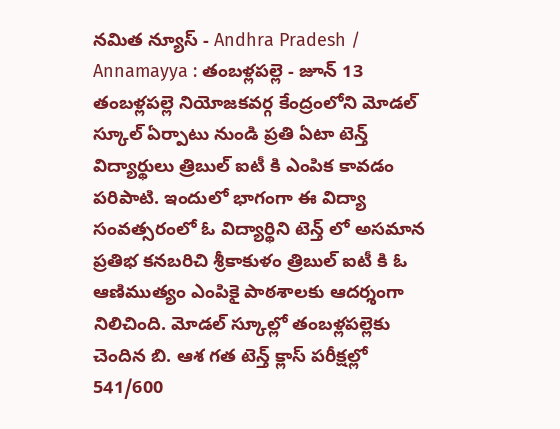నమిత న్యూస్ - Andhra Pradesh / Annamayya : తంబళ్లపల్లె - జూన్ 13 తంబళ్లపల్లె నియోజకవర్గ కేంద్రంలోని మోడల్ స్కూల్ ఏర్పాటు నుండి ప్రతి ఏటా టెన్త్ విద్యార్థులు త్రిబుల్ ఐటీ కి ఎంపిక కావడం పరిపాటి. ఇందులో భాగంగా ఈ విద్యా సంవత్సరంలో ఓ విద్యార్థిని టెన్త్ లో అసమాన ప్రతిభ కనబరిచి శ్రీకాకుళం త్రిబుల్ ఐటీ కి ఓ ఆణిముత్యం ఎంపికై పాఠశాలకు ఆదర్శంగా నిలిచింది. మోడల్ స్కూల్లో తంబళ్లపల్లెకు చెందిన బి. ఆశ గత టెన్త్ క్లాస్ పరీక్షల్లో 541/600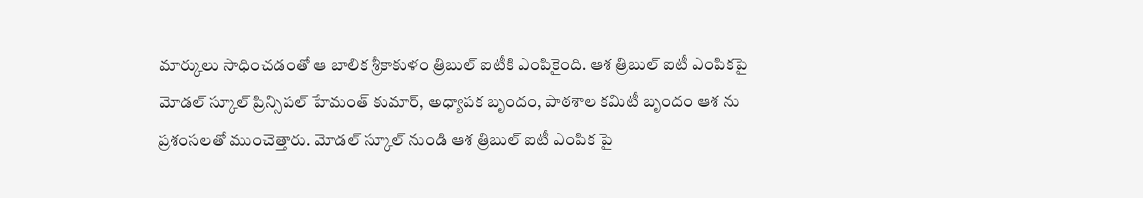మార్కులు సాధించడంతో ఆ బాలిక శ్రీకాకుళం త్రిబుల్ ఐటీకి ఎంపికైంది. ఆశ త్రిబుల్ ఐటీ ఎంపికపై మోడల్ స్కూల్ ప్రిన్సిపల్ హేమంత్ కుమార్, అధ్యాపక బృందం, పాఠశాల కమిటీ బృందం ఆశ ను ప్రశంసలతో ముంచెత్తారు. మోడల్ స్కూల్ నుండి ఆశ త్రిబుల్ ఐటీ ఎంపిక పై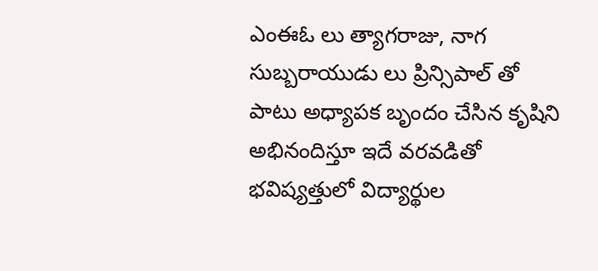ఎంఈఓ లు త్యాగరాజు, నాగ సుబ్బరాయుడు లు ప్రిన్సిపాల్ తో పాటు అధ్యాపక బృందం చేసిన కృషిని అభినందిస్తూ ఇదే వరవడితో భవిష్యత్తులో విద్యార్థుల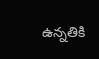ఉన్నతికి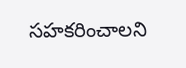సహకరించాలని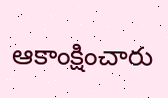ఆకాంక్షించారు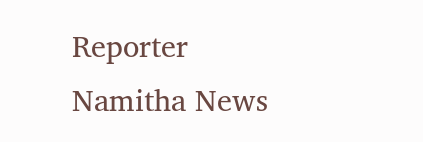Reporter
Namitha News